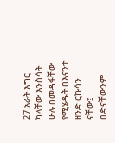27 አራት እግር ካላቸው እንስሳት ሁሉ በመዳፋቸው የሚሄዱት በእናንተ ዘንድ ርኩሳን ናቸው፤ በድናቸውንም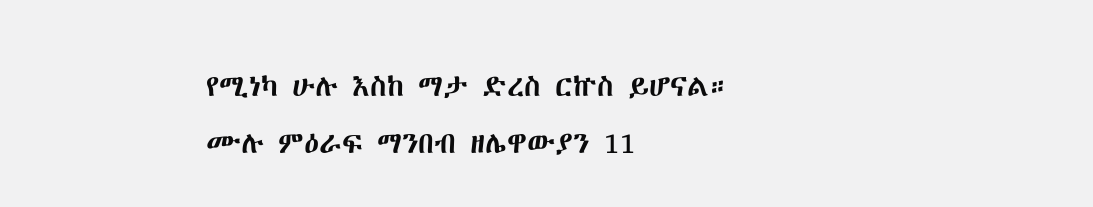የሚነካ ሁሉ እስከ ማታ ድረስ ርኵስ ይሆናል።
ሙሉ ምዕራፍ ማንበብ ዘሌዋውያን 11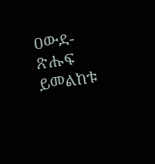ዐውደ-ጽሑፍ ይመልከቱ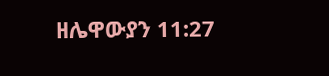ዘሌዋውያን 11:27